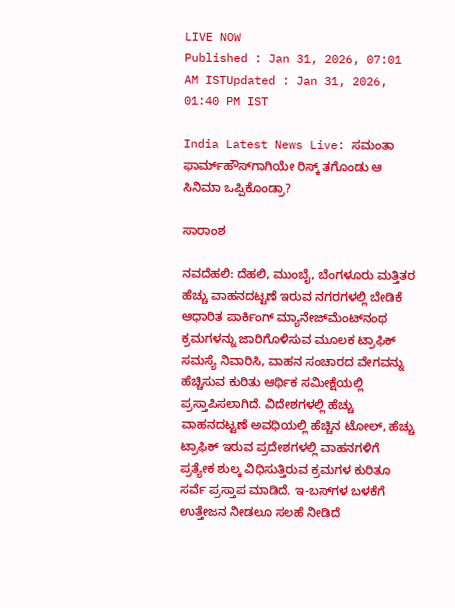LIVE NOW
Published : Jan 31, 2026, 07:01 AM ISTUpdated : Jan 31, 2026, 01:40 PM IST

India Latest News Live: ಸಮಂತಾ ಫಾರ್ಮ್‌ಹೌಸ್‌ಗಾಗಿಯೇ ರಿಸ್ಕ್ ತಗೊಂಡು ಆ ಸಿನಿಮಾ ಒಪ್ಪಿಕೊಂಡ್ರಾ?

ಸಾರಾಂಶ

ನವದೆಹಲಿ: ದೆಹಲಿ, ಮುಂಬೈ, ಬೆಂಗಳೂರು ಮತ್ತಿತರ ಹೆಚ್ಚು ವಾಹನದಟ್ಟಣೆ ಇರುವ ನಗರಗಳಲ್ಲಿ ಬೇಡಿಕೆ ಆಧಾರಿತ ಪಾರ್ಕಿಂಗ್‌ ಮ್ಯಾನೇಜ್‌ಮೆಂಟ್‌ನಂಥ ಕ್ರಮಗಳನ್ನು ಜಾರಿಗೊಳಿಸುವ ಮೂಲಕ ಟ್ರಾಫಿಕ್‌ ಸಮಸ್ಯೆ ನಿವಾರಿಸಿ, ವಾಹನ ಸಂಚಾರದ ವೇಗವನ್ನು ಹೆಚ್ಚಿಸುವ ಕುರಿತು ಆರ್ಥಿಕ ಸಮೀಕ್ಷೆಯಲ್ಲಿ ಪ್ರಸ್ತಾಪಿಸಲಾಗಿದೆ. ವಿದೇಶಗಳಲ್ಲಿ ಹೆಚ್ಚು ವಾಹನದಟ್ಟಣೆ ಅವಧಿಯಲ್ಲಿ ಹೆಚ್ಚಿನ ಟೋಲ್‌, ಹೆಚ್ಚು ಟ್ರಾಫಿಕ್‌ ಇರುವ ಪ್ರದೇಶಗಳಲ್ಲಿ ವಾಹನಗಳಿಗೆ ಪ್ರತ್ಯೇಕ ಶುಲ್ಕ ವಿಧಿಸುತ್ತಿರುವ ಕ್ರಮಗಳ ಕುರಿತೂ ಸರ್ವೆ ಪ್ರಸ್ತಾಪ ಮಾಡಿದೆ. ಇ-ಬಸ್‌ಗಳ ಬಳಕೆಗೆ ಉತ್ತೇಜನ ನೀಡಲೂ ಸಲಹೆ ನೀಡಿದೆ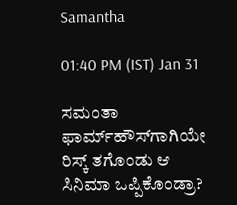Samantha

01:40 PM (IST) Jan 31

ಸಮಂತಾ ಫಾರ್ಮ್‌ಹೌಸ್‌ಗಾಗಿಯೇ ರಿಸ್ಕ್ ತಗೊಂಡು ಆ ಸಿನಿಮಾ ಒಪ್ಪಿಕೊಂಡ್ರಾ?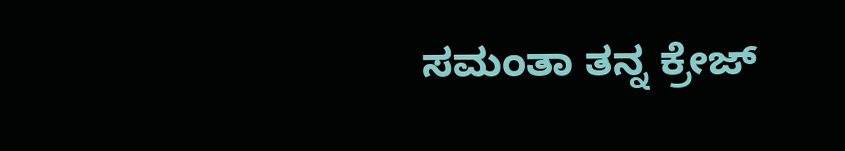ಸಮಂತಾ ತನ್ನ ಕ್ರೇಜ್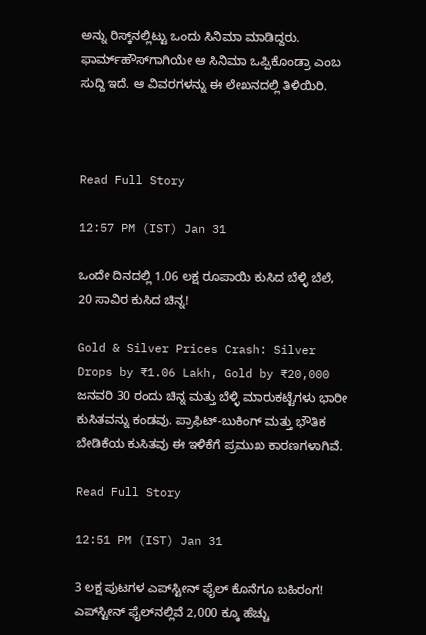ಅನ್ನು ರಿಸ್ಕ್‌ನಲ್ಲಿಟ್ಟು ಒಂದು ಸಿನಿಮಾ ಮಾಡಿದ್ದರು. ಫಾರ್ಮ್‌ಹೌಸ್‌ಗಾಗಿಯೇ ಆ ಸಿನಿಮಾ ಒಪ್ಪಿಕೊಂಡ್ರಾ ಎಂಬ ಸುದ್ದಿ ಇದೆ. ಆ ವಿವರಗಳನ್ನು ಈ ಲೇಖನದಲ್ಲಿ ತಿಳಿಯಿರಿ.



Read Full Story

12:57 PM (IST) Jan 31

ಒಂದೇ ದಿನದಲ್ಲಿ 1.06 ಲಕ್ಷ ರೂಪಾಯಿ ಕುಸಿದ ಬೆಳ್ಳಿ ಬೆಲೆ, 20 ಸಾವಿರ ಕುಸಿದ ಚಿನ್ನ!

Gold & Silver Prices Crash: Silver Drops by ₹1.06 Lakh, Gold by ₹20,000 ಜನವರಿ 30 ರಂದು ಚಿನ್ನ ಮತ್ತು ಬೆಳ್ಳಿ ಮಾರುಕಟ್ಟೆಗಳು ಭಾರೀ ಕುಸಿತವನ್ನು ಕಂಡವು. ಪ್ರಾಫಿಟ್-ಬುಕಿಂಗ್ ಮತ್ತು ಭೌತಿಕ ಬೇಡಿಕೆಯ ಕುಸಿತವು ಈ ಇಳಿಕೆಗೆ ಪ್ರಮುಖ ಕಾರಣಗಳಾಗಿವೆ.

Read Full Story

12:51 PM (IST) Jan 31

3 ಲಕ್ಷ ಪುಟಗಳ ಎಪ್‌ಸ್ಟೀನ್ ಫೈಲ್ ಕೊನೆಗೂ ಬಹಿರಂಗ! ಎಪ್‌ಸ್ಟೀನ್‌ ಫೈಲ್‌ನಲ್ಲಿವೆ 2,000 ಕ್ಕೂ ಹೆಚ್ಚು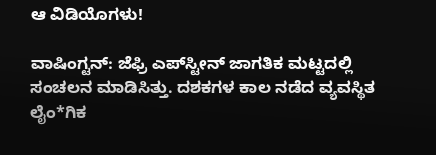ಆ ವಿಡಿಯೊಗಳು!

ವಾಷಿಂಗ್ಟನ್: ಜೆಫ್ರಿ ಎಪ್‌ಸ್ಟೀನ್ ಜಾಗತಿಕ ಮಟ್ಟದಲ್ಲಿ ಸಂಚಲನ ಮಾಡಿಸಿತ್ತು. ದಶಕಗಳ ಕಾಲ ನಡೆದ ವ್ಯವಸ್ಥಿತ ಲೈಂ*ಗಿಕ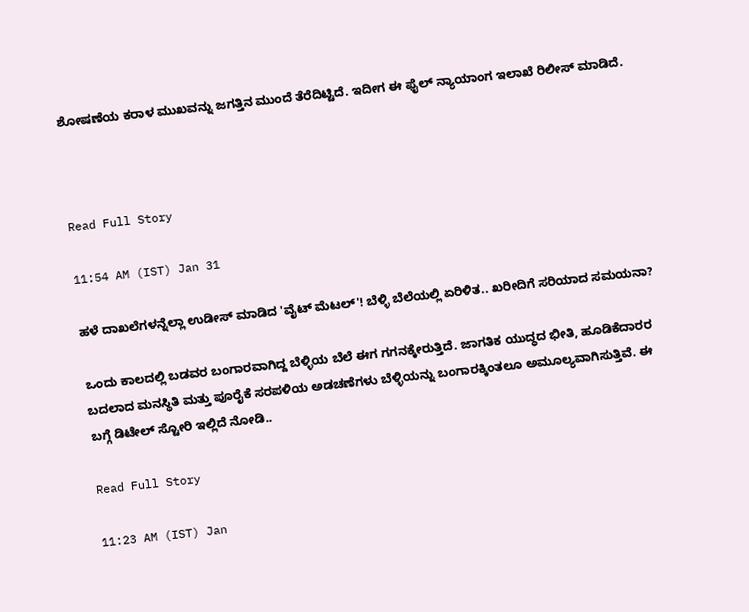ಶೋಷಣೆಯ ಕರಾಳ ಮುಖವನ್ನು ಜಗತ್ತಿನ ಮುಂದೆ ತೆರೆದಿಟ್ಟಿದೆ. ಇದೀಗ ಈ ಫೈಲ್ ನ್ಯಾಯಾಂಗ ಇಲಾಖೆ ರಿಲೀಸ್ ಮಾಡಿದೆ.



Read Full Story

11:54 AM (IST) Jan 31

ಹಳೆ ದಾಖಲೆಗಳನ್ನೆಲ್ಲಾ ಉಡೀಸ್ ಮಾಡಿದ 'ವೈಟ್ ಮೆಟಲ್'! ಬೆಳ್ಳಿ ಬೆಲೆಯಲ್ಲಿ ಏರಿಳಿತ.. ಖರೀದಿಗೆ ಸರಿಯಾದ ಸಮಯನಾ?

ಒಂದು ಕಾಲದಲ್ಲಿ ಬಡವರ ಬಂಗಾರವಾಗಿದ್ದ ಬೆಳ್ಳಿಯ ಬೆಲೆ ಈಗ ಗಗನಕ್ಕೇರುತ್ತಿದೆ. ಜಾಗತಿಕ ಯುದ್ಧದ ಭೀತಿ, ಹೂಡಿಕೆದಾರರ ಬದಲಾದ ಮನಸ್ಥಿತಿ ಮತ್ತು ಪೂರೈಕೆ ಸರಪಳಿಯ ಅಡಚಣೆಗಳು ಬೆಳ್ಳಿಯನ್ನು ಬಂಗಾರಕ್ಕಿಂತಲೂ ಅಮೂಲ್ಯವಾಗಿಸುತ್ತಿವೆ. ಈ ಬಗ್ಗೆ ಡಿಟೇಲ್ ಸ್ಟೋರಿ ಇಲ್ಲಿದೆ ನೋಡಿ..

Read Full Story

11:23 AM (IST) Jan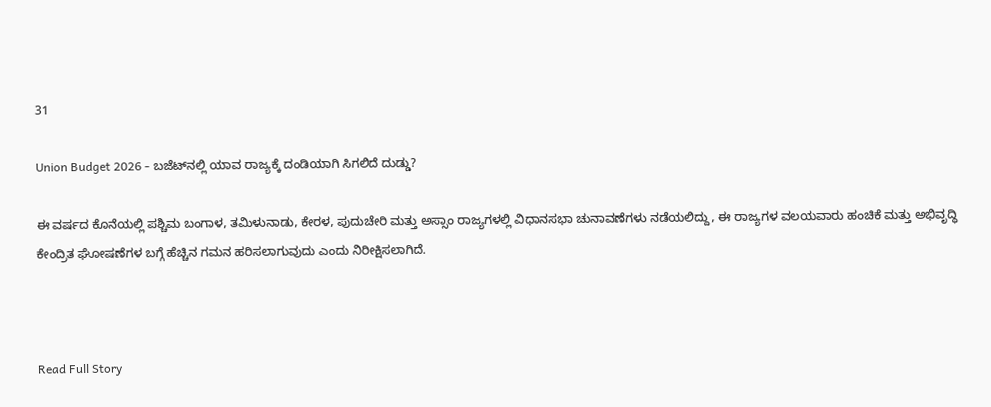31

Union Budget 2026 - ಬಜೆಟ್‌ನಲ್ಲಿ ಯಾವ ರಾಜ್ಯಕ್ಕೆ ದಂಡಿಯಾಗಿ ಸಿಗಲಿದೆ ದುಡ್ಡು?

ಈ ವರ್ಷದ ಕೊನೆಯಲ್ಲಿ ಪಶ್ಚಿಮ ಬಂಗಾಳ, ತಮಿಳುನಾಡು, ಕೇರಳ, ಪುದುಚೇರಿ ಮತ್ತು ಅಸ್ಸಾಂ ರಾಜ್ಯಗಳಲ್ಲಿ ವಿಧಾನಸಭಾ ಚುನಾವಣೆಗಳು ನಡೆಯಲಿದ್ದು, ಈ ರಾಜ್ಯಗಳ ವಲಯವಾರು ಹಂಚಿಕೆ ಮತ್ತು ಅಭಿವೃದ್ಧಿ ಕೇಂದ್ರಿತ ಘೋಷಣೆಗಳ ಬಗ್ಗೆ ಹೆಚ್ಚಿನ ಗಮನ ಹರಿಸಲಾಗುವುದು ಎಂದು ನಿರೀಕ್ಷಿಸಲಾಗಿದೆ.



Read Full Story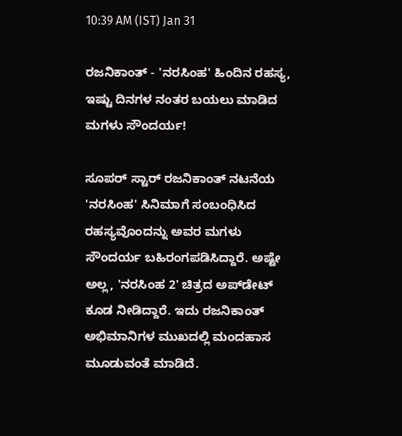10:39 AM (IST) Jan 31

ರಜನಿಕಾಂತ್ - 'ನರಸಿಂಹ' ಹಿಂದಿನ ರಹಸ್ಯ, ಇಷ್ಟು ದಿನಗಳ ನಂತರ ಬಯಲು ಮಾಡಿದ ಮಗಳು ಸೌಂದರ್ಯ!

ಸೂಪರ್ ಸ್ಟಾರ್ ರಜನಿಕಾಂತ್ ನಟನೆಯ 'ನರಸಿಂಹ' ಸಿನಿಮಾಗೆ ಸಂಬಂಧಿಸಿದ ರಹಸ್ಯವೊಂದನ್ನು ಅವರ ಮಗಳು ಸೌಂದರ್ಯ ಬಹಿರಂಗಪಡಿಸಿದ್ದಾರೆ. ಅಷ್ಟೇ ಅಲ್ಲ, 'ನರಸಿಂಹ 2' ಚಿತ್ರದ ಅಪ್‌ಡೇಟ್ ಕೂಡ ನೀಡಿದ್ದಾರೆ. ಇದು ರಜನಿಕಾಂತ್ ಅಭಿಮಾನಿಗಳ ಮುಖದಲ್ಲಿ ಮಂದಹಾಸ ಮೂಡುವಂತೆ ಮಾಡಿದೆ.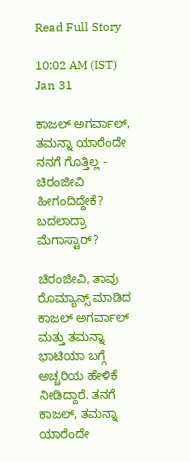Read Full Story

10:02 AM (IST) Jan 31

ಕಾಜಲ್ ಅಗರ್ವಾಲ್, ತಮನ್ನಾ ಯಾರೆಂದೇ ನನಗೆ ಗೊತ್ತಿಲ್ಲ - ಚಿರಂಜೀವಿ ಹೀಗಂದಿದ್ದೇಕೆ? ಬದಲಾದ್ರಾ ಮೆಗಾಸ್ಟಾರ್?

ಚಿರಂಜೀವಿ, ತಾವು ರೊಮ್ಯಾನ್ಸ್ ಮಾಡಿದ ಕಾಜಲ್ ಅಗರ್ವಾಲ್ ಮತ್ತು ತಮನ್ನಾ ಭಾಟಿಯಾ ಬಗ್ಗೆ ಅಚ್ಚರಿಯ ಹೇಳಿಕೆ ನೀಡಿದ್ದಾರೆ. ತನಗೆ ಕಾಜಲ್, ತಮನ್ನಾ ಯಾರೆಂದೇ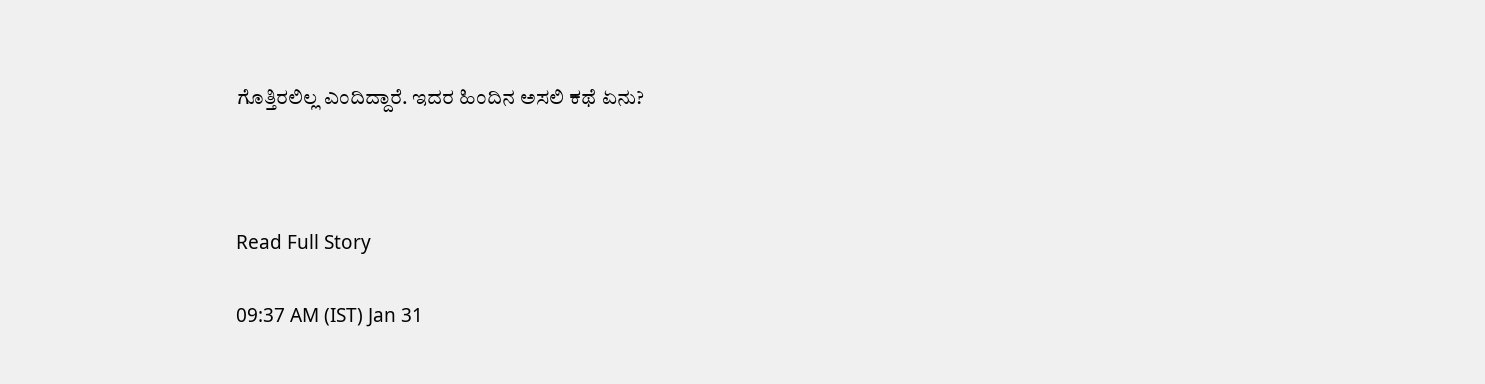ಗೊತ್ತಿರಲಿಲ್ಲ ಎಂದಿದ್ದಾರೆ. ಇದರ ಹಿಂದಿನ ಅಸಲಿ ಕಥೆ ಏನು?



Read Full Story

09:37 AM (IST) Jan 31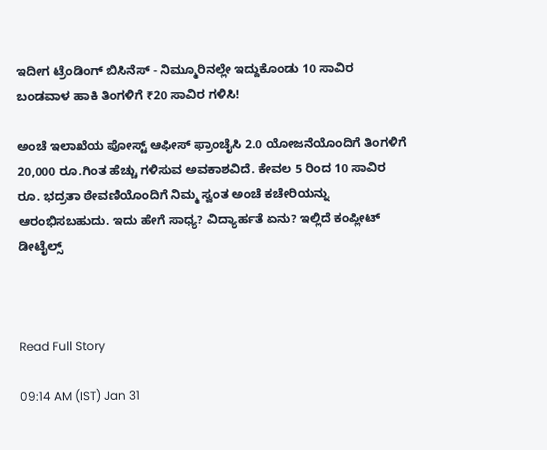ಇದೀಗ ಟ್ರೆಂಡಿಂಗ್ ಬಿಸಿನೆಸ್ - ನಿಮ್ಮೂರಿನಲ್ಲೇ ಇದ್ದುಕೊಂಡು 10 ಸಾವಿರ ಬಂಡವಾಳ ಹಾಕಿ ತಿಂಗಳಿಗೆ ₹20 ಸಾವಿರ ಗಳಿಸಿ!

ಅಂಚೆ ಇಲಾಖೆಯ ಪೋಸ್ಟ್ ಆಫೀಸ್ ಫ್ರಾಂಚೈಸಿ 2.0 ಯೋಜನೆಯೊಂದಿಗೆ ತಿಂಗಳಿಗೆ 20,000 ರೂ.ಗಿಂತ ಹೆಚ್ಚು ಗಳಿಸುವ ಅವಕಾಶವಿದೆ. ಕೇವಲ 5 ರಿಂದ 10 ಸಾವಿರ ರೂ. ಭದ್ರತಾ ಠೇವಣಿಯೊಂದಿಗೆ ನಿಮ್ಮ ಸ್ವಂತ ಅಂಚೆ ಕಚೇರಿಯನ್ನು ಆರಂಭಿಸಬಹುದು. ಇದು ಹೇಗೆ ಸಾಧ್ಯ? ವಿದ್ಯಾರ್ಹತೆ ಏನು? ಇಲ್ಲಿದೆ ಕಂಪ್ಲೀಟ್ ಡೀಟೈಲ್ಸ್



Read Full Story

09:14 AM (IST) Jan 31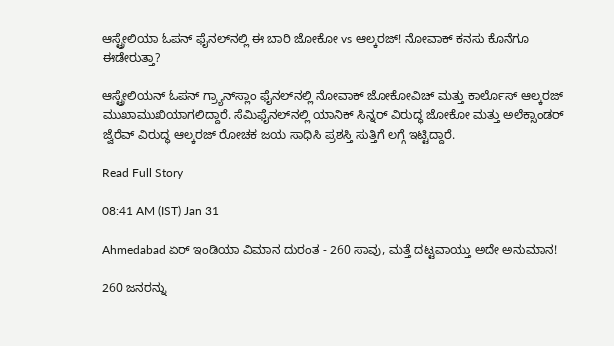ಆಸ್ಟ್ರೇಲಿಯಾ ಓಪನ್‌ ಫೈನಲ್‌ನಲ್ಲಿ ಈ ಬಾರಿ ಜೋಕೋ vs ಆಲ್ಕರಜ್! ನೋವಾಕ್‌ ಕನಸು ಕೊನೆಗೂ ಈಡೇರುತ್ತಾ?

ಆಸ್ಟ್ರೇಲಿಯನ್ ಓಪನ್ ಗ್ರ್ಯಾನ್‌ಸ್ಲಾಂ ಫೈನಲ್‌ನಲ್ಲಿ ನೋವಾಕ್‌ ಜೋಕೋವಿಚ್‌ ಮತ್ತು ಕಾರ್ಲೊಸ್ ಆಲ್ಕರಜ್‌ ಮುಖಾಮುಖಿಯಾಗಲಿದ್ದಾರೆ. ಸೆಮಿಫೈನಲ್‌ನಲ್ಲಿ ಯಾನಿಕ್ ಸಿನ್ನರ್ ವಿರುದ್ಧ ಜೋಕೋ ಮತ್ತು ಅಲೆಕ್ಸಾಂಡರ್ ಜ್ವೆರೆವ್ ವಿರುದ್ಧ ಆಲ್ಕರಜ್‌ ರೋಚಕ ಜಯ ಸಾಧಿಸಿ ಪ್ರಶಸ್ತಿ ಸುತ್ತಿಗೆ ಲಗ್ಗೆ ಇಟ್ಟಿದ್ದಾರೆ.

Read Full Story

08:41 AM (IST) Jan 31

Ahmedabad ಏರ್‌ ಇಂಡಿಯಾ ವಿಮಾನ ದುರಂತ - 260 ಸಾವು, ಮತ್ತೆ ದಟ್ಟವಾಯ್ತು ಅದೇ ಅನುಮಾನ!

260 ಜನರನ್ನು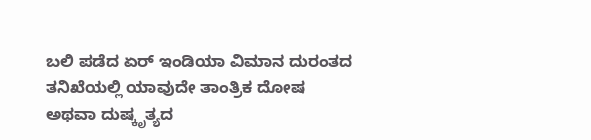ಬಲಿ ಪಡೆದ ಏರ್‌ ಇಂಡಿಯಾ ವಿಮಾನ ದುರಂತದ ತನಿಖೆಯಲ್ಲಿ ಯಾವುದೇ ತಾಂತ್ರಿಕ ದೋಷ ಅಥವಾ ದುಷ್ಕೃತ್ಯದ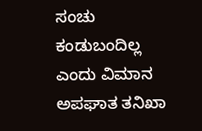ಸಂಚು ಕಂಡುಬಂದಿಲ್ಲ ಎಂದು ವಿಮಾನ ಅಪಘಾತ ತನಿಖಾ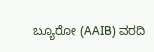ಬ್ಯೂರೋ (AAIB) ವರದಿ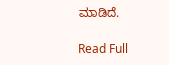ಮಾಡಿದೆ.

Read Full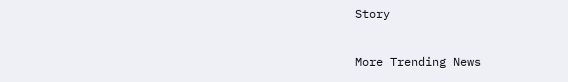Story

More Trending News